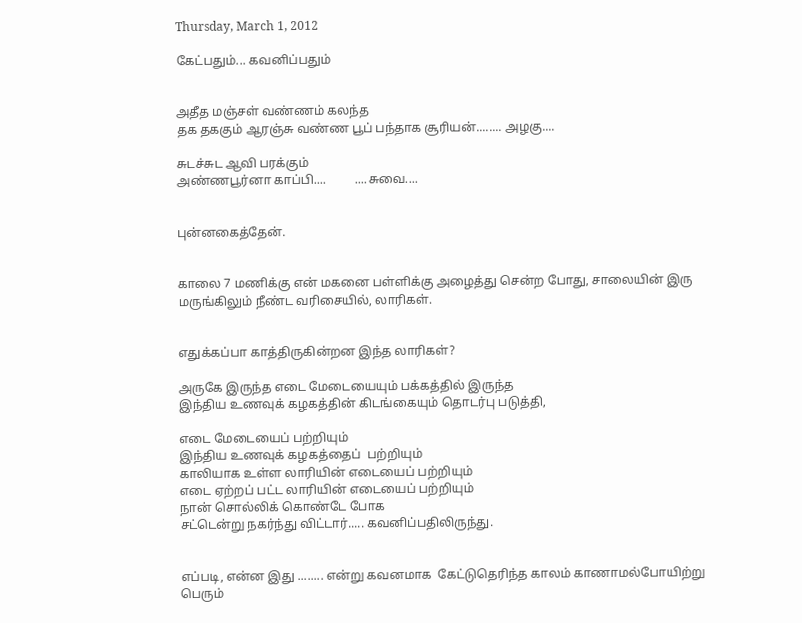Thursday, March 1, 2012

கேட்பதும்... கவனிப்பதும்


அதீத மஞ்சள் வண்ணம் கலந்த
தக தககும் ஆரஞ்சு வண்ண பூப் பந்தாக சூரியன்........ அழகு....

சுடச்சுட ஆவி பரக்கும்
அண்ணபூர்னா காப்பி....         ....சுவை....


புன்னகைத்தேன்.


காலை 7 மணிக்கு என் மகனை பள்ளிக்கு அழைத்து சென்ற போது, சாலையின் இரு மருங்கிலும் நீண்ட வரிசையில், லாரிகள்.


எதுக்கப்பா காத்திருகின்றன இந்த லாரிகள்?

அருகே இருந்த எடை மேடையையும் பக்கத்தில் இருந்த
இந்திய உணவுக் கழகத்தின் கிடங்கையும் தொடர்பு படுத்தி,

எடை மேடையைப் பற்றியும்
இந்திய உணவுக் கழகத்தைப்  பற்றியும்
காலியாக உள்ள லாரியின் எடையைப் பற்றியும்
எடை ஏற்றப் பட்ட லாரியின் எடையைப் பற்றியும்
நான் சொல்லிக் கொண்டே போக
சட்டென்று நகர்ந்து விட்டார்..... கவனிப்பதிலிருந்து.


எப்படி, என்ன இது ........ என்று கவனமாக  கேட்டுதெரிந்த காலம் காணாமல்போயிற்று
பெரும்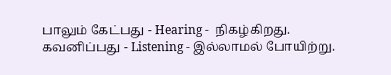பாலும் கேட்பது - Hearing -  நிகழ்கிறது.
கவனிப்பது - Listening - இல்லாமல் போயிற்று.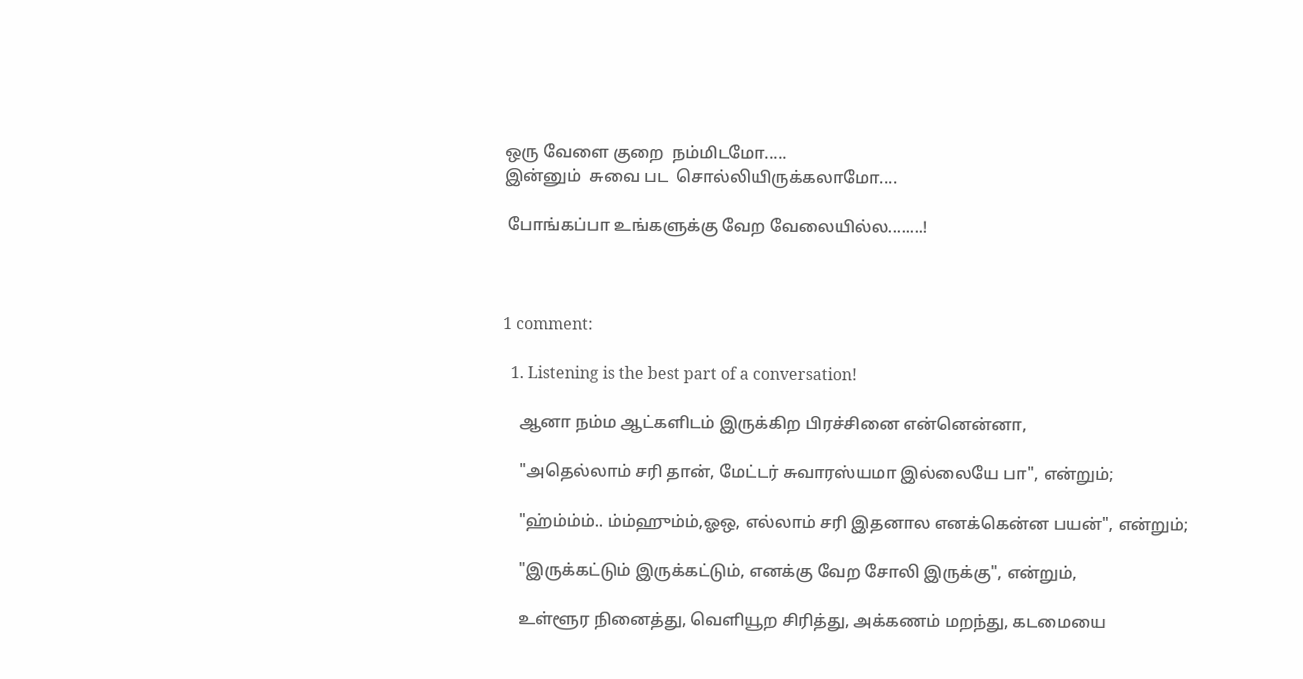ஒரு வேளை குறை  நம்மிடமோ.....
இன்னும்  சுவை பட  சொல்லியிருக்கலாமோ....

 போங்கப்பா உங்களுக்கு வேற வேலையில்ல........!



1 comment:

  1. Listening is the best part of a conversation!

    ஆனா நம்ம ஆட்களிடம் இருக்கிற பிரச்சினை என்னென்னா,

    "அதெல்லாம் சரி தான், மேட்டர் சுவாரஸ்யமா இல்லையே பா", என்றும்;

    "ஹ்ம்ம்ம்.. ம்ம்ஹும்ம்,ஓஒ, எல்லாம் சரி இதனால எனக்கென்ன பயன்", என்றும்;

    "இருக்கட்டும் இருக்கட்டும், எனக்கு வேற சோலி இருக்கு", என்றும்,

    உள்ளூர நினைத்து, வெளியூற சிரித்து, அக்கணம் மறந்து, கடமையை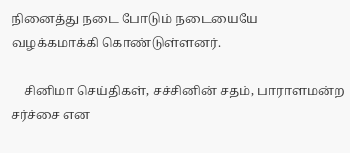நினைத்து நடை போடும் நடையையே வழக்கமாக்கி கொண்டுள்ளனர்.

    சினிமா செய்திகள், சச்சினின் சதம், பாராளமன்ற சர்ச்சை என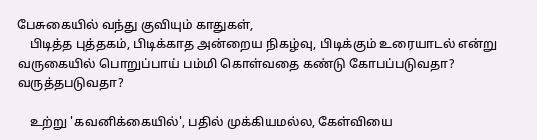பேசுகையில் வந்து குவியும் காதுகள்,
    பிடித்த புத்தகம், பிடிக்காத அன்றைய நிகழ்வு, பிடிக்கும் உரையாடல் என்று வருகையில் பொறுப்பாய் பம்மி கொள்வதை கண்டு கோபப்படுவதா? வருத்தபடுவதா?

    உற்று 'கவனிக்கையில்', பதில் முக்கியமல்ல, கேள்வியை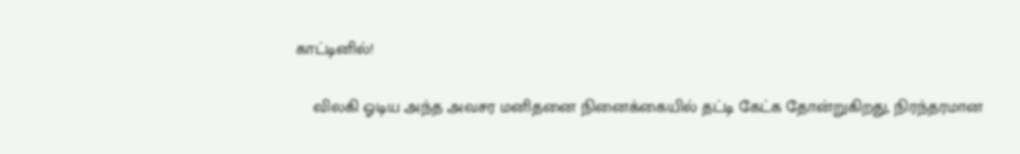காட்டினில்!

    விலகி ஓடிய அந்த அவசர மனிதனை நினைக்கையில் தட்டி கேட்க தோன்றுகிறது, நிரந்தரமான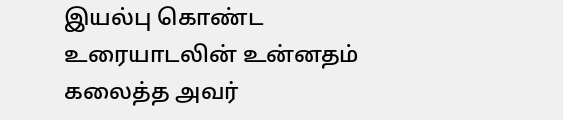இயல்பு கொண்ட உரையாடலின் உன்னதம் கலைத்த அவர்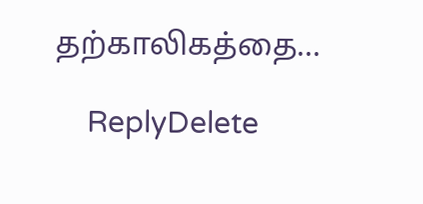தற்காலிகத்தை...

    ReplyDelete